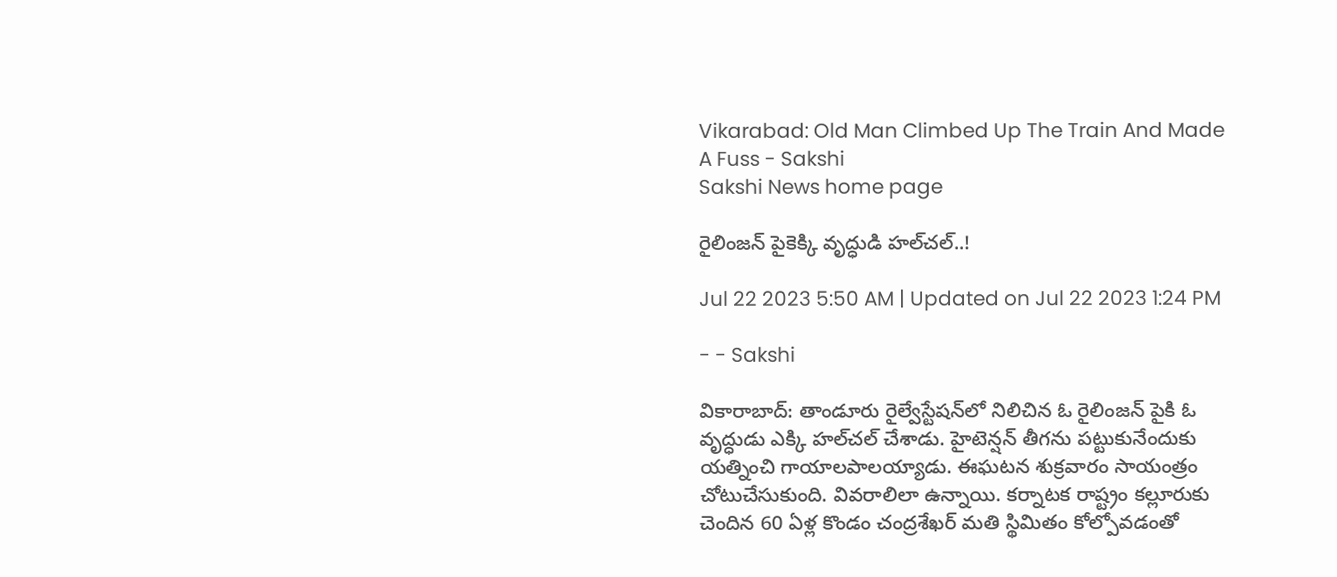Vikarabad: Old Man Climbed Up The Train And Made A Fuss - Sakshi
Sakshi News home page

రైలింజన్‌ పైకెక్కి వృద్ధుడి హల్‌చల్‌..!

Jul 22 2023 5:50 AM | Updated on Jul 22 2023 1:24 PM

- - Sakshi

వికారాబాద్‌: తాండూరు రైల్వేస్టేషన్‌లో నిలిచిన ఓ రైలింజన్‌ పైకి ఓ వృద్ధుడు ఎక్కి హల్‌చల్‌ చేశాడు. హైటెన్షన్‌ తీగను పట్టుకునేందుకు యత్నించి గాయాలపాలయ్యాడు. ఈఘటన శుక్రవారం సాయంత్రం చోటుచేసుకుంది. వివరాలిలా ఉన్నాయి. కర్నాటక రాష్ట్రం కల్లూరుకు చెందిన 60 ఏళ్ల కొండం చంద్రశేఖర్‌ మతి స్థిమితం కోల్పోవడంతో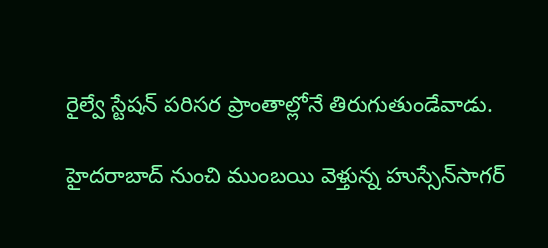రైల్వే స్టేషన్‌ పరిసర ప్రాంతాల్లోనే తిరుగుతుండేవాడు.

హైదరాబాద్‌ నుంచి ముంబయి వెళ్తున్న హుస్సేన్‌సాగర్‌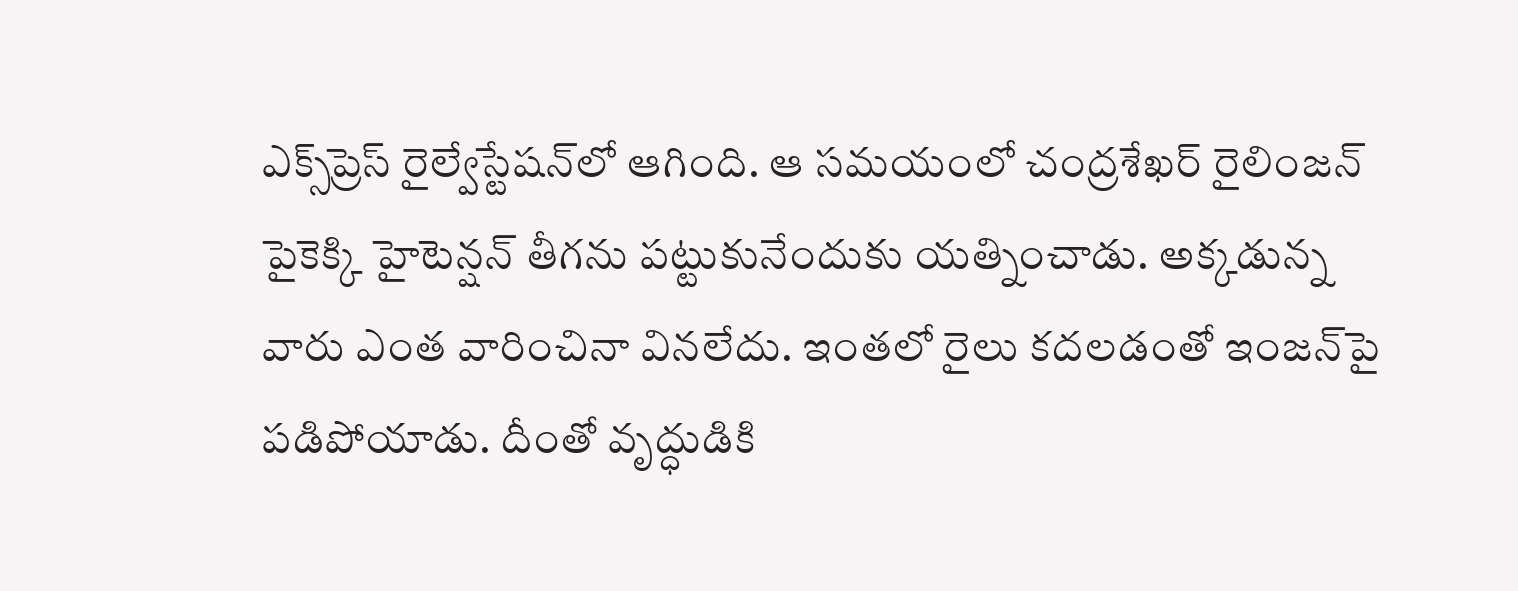ఎక్స్‌ప్రెస్‌ రైల్వేస్టేషన్‌లో ఆగింది. ఆ సమయంలో చంద్రశేఖర్‌ రైలింజన్‌ పైకెక్కి హైటెన్షన్‌ తీగను పట్టుకునేందుకు యత్నించాడు. అక్కడున్న వారు ఎంత వారించినా వినలేదు. ఇంతలో రైలు కదలడంతో ఇంజన్‌పై పడిపోయాడు. దీంతో వృద్ధుడికి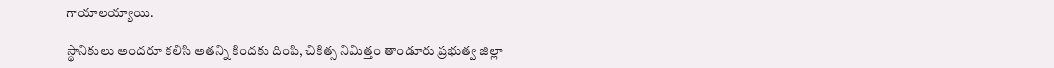గాయాలయ్యాయి.

స్థానికులు అందరూ కలిసి అతన్ని కిందకు దింపి, చికిత్స నిమిత్తం తాండూరు ప్రభుత్వ జిల్లా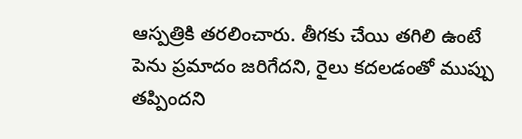ఆస్పత్రికి తరలించారు. తీగకు చేయి తగిలి ఉంటే పెను ప్రమాదం జరిగేదని, రైలు కదలడంతో ముప్పు తప్పిందని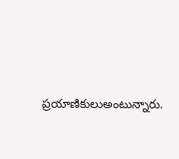ప్రయాణికులుఅంటున్నారు.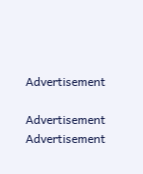Advertisement

Advertisement
Advertisement